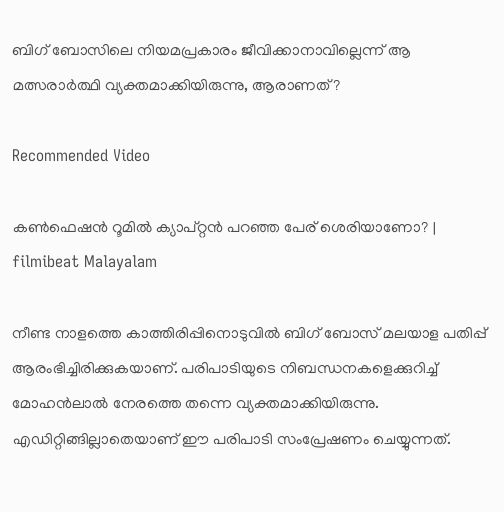ബിഗ് ബോസിലെ നിയമപ്രകാരം ജീവിക്കാനാവില്ലെന്ന് ആ മത്സരാര്‍ത്ഥി വ്യക്തമാക്കിയിരുന്നു, ആരാണത്?

Recommended Video

കണ്‍ഫെഷന്‍ റൂമില്‍ ക്യാപ്റ്റൻ പറഞ്ഞ പേര് ശെരിയാണോ? | filmibeat Malayalam

നീണ്ട നാളത്തെ കാത്തിരിപ്പിനൊടുവില്‍ ബിഗ് ബോസ് മലയാള പതിപ്പ് ആരംഭിച്ചിരിക്കുകയാണ്. പരിപാടിയുടെ നിബന്ധനകളെക്കുറിച്ച് മോഹന്‍ലാല്‍ നേരത്തെ തന്നെ വ്യക്തമാക്കിയിരുന്നു. എഡിറ്റിങ്ങില്ലാതെയാണ് ഈ പരിപാടി സംപ്രേഷണം ചെയ്യുന്നത്.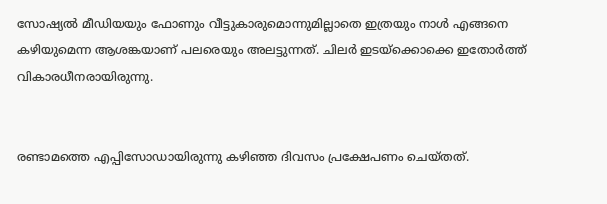സോഷ്യല്‍ മീഡിയയും ഫോണും വീട്ടുകാരുമൊന്നുമില്ലാതെ ഇത്രയും നാള്‍ എങ്ങനെ കഴിയുമെന്ന ആശങ്കയാണ് പലരെയും അലട്ടുന്നത്. ചിലര്‍ ഇടയ്‌ക്കൊക്കെ ഇതോര്‍ത്ത് വികാരധീനരായിരുന്നു.


രണ്ടാമത്തെ എപ്പിസോഡായിരുന്നു കഴിഞ്ഞ ദിവസം പ്രക്ഷേപണം ചെയ്തത്.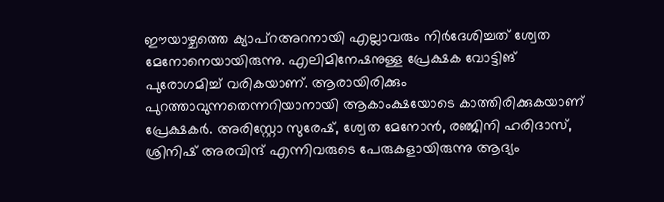ഈയാഴ്ചത്തെ ക്യാപ്‌റഅറനായി എല്ലാവരും നിര്‍ദേശിച്ചത് ശ്വേത മേനോനെയായിരുന്നു. എലിമിനേഷനുള്ള പ്രേക്ഷക വോട്ടിങ് പുരോഗമിച്ച് വരികയാണ്. ആരായിരിക്കും പുറത്താവുന്നതെന്നറിയാനായി ആകാംക്ഷയോടെ കാത്തിരിക്കുകയാണ് പ്രേക്ഷകര്‍. അരിസ്റ്റോ സുരേഷ്, ശ്വേത മേനോന്‍, രഞ്ജിനി ഹരിദാസ്, ശ്രിനിഷ് അരവിന്ദ് എന്നിവരുടെ പേരുകളായിരുന്നു ആദ്യം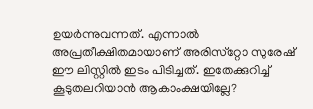ഉയര്‍ന്നുവന്നത്. എന്നാല്‍ അപ്രതീക്ഷിതമായാണ് അരിസ്‌റ്റോ സുരേഷ് ഈ ലിസ്റ്റില്‍ ഇടം പിടിച്ചത്. ഇതേക്കുറിച്ച് കൂടുതലറിയാന്‍ ആകാംക്ഷയില്ലേ?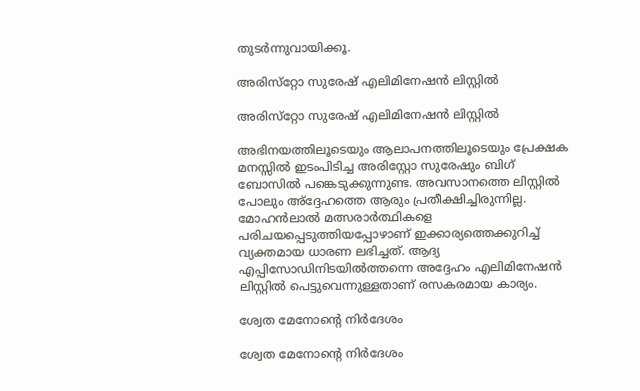തുടര്‍ന്നുവായിക്കൂ.

അരിസ്‌റ്റോ സുരേഷ് എലിമിനേഷന്‍ ലിസ്റ്റില്‍

അരിസ്‌റ്റോ സുരേഷ് എലിമിനേഷന്‍ ലിസ്റ്റില്‍

അഭിനയത്തിലൂടെയും ആലാപനത്തിലൂടെയും പ്രേക്ഷക മനസ്സില്‍ ഇടംപിടിച്ച അരിസ്റ്റോ സുരേഷും ബിഗ് ബോസില്‍ പങ്കെടുക്കുന്നുണ്ട. അവസാനത്തെ ലിസ്റ്റില്‍ പോലും അ്‌ദ്ദേഹത്തെ ആരും പ്രതീക്ഷിച്ചിരുന്നില്ല. മോഹന്‍ലാല്‍ മത്സരാര്‍ത്ഥികളെ പരിചയപ്പെടുത്തിയപ്പോഴാണ് ഇക്കാര്യത്തെക്കുറിച്ച് വ്യക്തമായ ധാരണ ലഭിച്ചത്. ആദ്യ എപ്പിസോഡിനിടയില്‍ത്തന്നെ അദ്ദേഹം എലിമിനേഷന്‍ ലിസ്റ്റില്‍ പെട്ടുവെന്നുള്ളതാണ് രസകരമായ കാര്യം.

ശ്വേത മേനോന്റെ നിര്‍ദേശം

ശ്വേത മേനോന്റെ നിര്‍ദേശം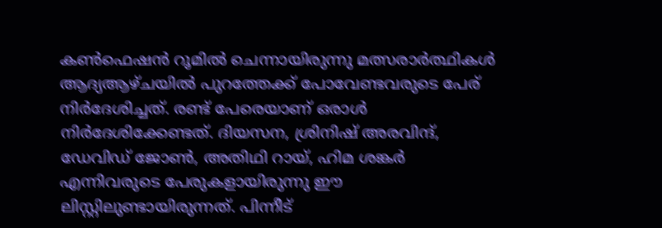കണ്‍ഫെഷന്‍ റൂമില്‍ ചെന്നായിരുന്നു മത്സരാര്‍ത്ഥികള്‍ ആദ്യആഴ്ചയില്‍ പുറത്തേക്ക് പോവേണ്ടവരുടെ പേര് നിര്‍ദേശിച്ചത്. രണ്ട് പേരെയാണ് ഒരാള്‍ നിര്‍ദേശിക്കേണ്ടത്. ദിയസന, ശ്രിനിഷ് അരവിന്ദ്, ഡേവിഡ് ജോണ്‍, അതിഥി റായ്, ഹിമ ശങ്കര്‍ എന്നിവരുടെ പേരുകളായിരുന്നു ഈ ലിസ്റ്റിലുണ്ടായിരുന്നത്. പിന്നീട്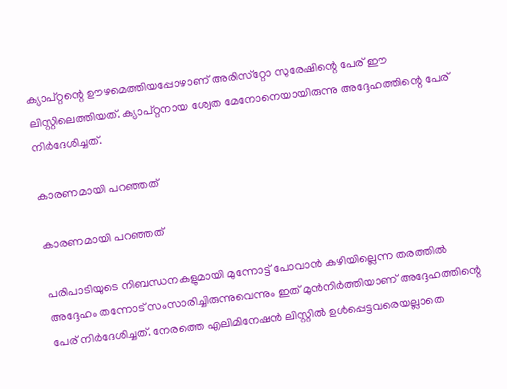ക്യാപ്റ്റന്റെ ഊഴമെത്തിയപ്പോഴാണ് അരിസ്‌റ്റോ സുരേഷിന്റെ പേര് ഈ ലിസ്റ്റിലെത്തിയത്. ക്യാപ്റ്റനായ ശ്വേത മേനോനെയായിരുന്നു അദ്ദേഹത്തിന്റെ പേര് നിര്‍ദേശിച്ചത്.

കാരണമായി പറഞ്ഞത്

കാരണമായി പറഞ്ഞത്

പരിപാടിയുടെ നിബന്ധനകളുമായി മുന്നോട്ട് പോവാന്‍ കഴിയില്ലെന്ന തരത്തില്‍ അദ്ദേഹം തന്നോട് സംസാരിച്ചിരുന്നുവെന്നും ഇത് മുന്‍നിര്‍ത്തിയാണ് അദ്ദേഹത്തിന്റെ പേര് നിര്‍ദേശിച്ചത്. നേരത്തെ എലിമിനേഷന്‍ ലിസ്റ്റില്‍ ഉള്‍പ്പെട്ടവരെയല്ലാതെ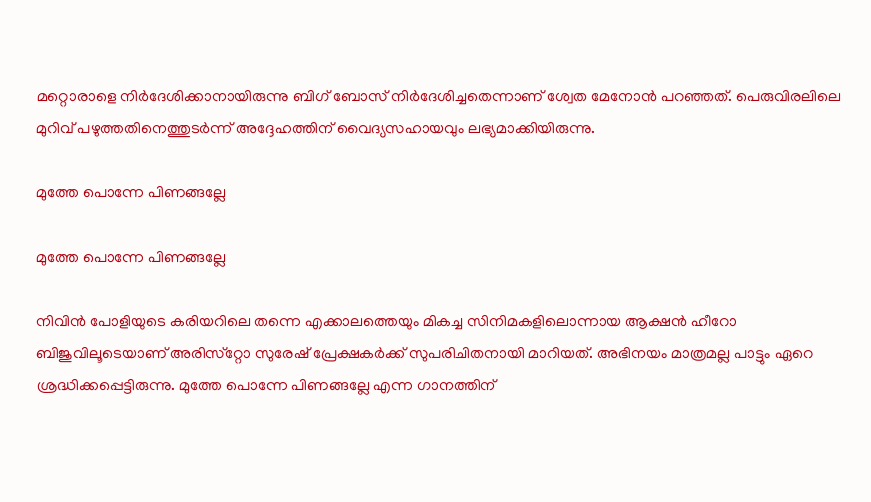മറ്റൊരാളെ നിര്‍ദേശിക്കാനായിരുന്നു ബിഗ് ബോസ് നിര്‍ദേശിച്ചതെന്നാണ് ശ്വേത മേനോന്‍ പറഞ്ഞത്. പെരുവിരലിലെ മുറിവ് പഴുത്തതിനെത്തുടര്‍ന്ന് അദ്ദേഹത്തിന് വൈദ്യസഹായവും ലഭ്യമാക്കിയിരുന്നു.

മുത്തേ പൊന്നേ പിണങ്ങല്ലേ

മുത്തേ പൊന്നേ പിണങ്ങല്ലേ

നിവിന്‍ പോളിയുടെ കരിയറിലെ തന്നെ എക്കാലത്തെയും മികച്ച സിനിമകളിലൊന്നായ ആക്ഷന്‍ ഹീറോ ബിജുവിലൂടെയാണ് അരിസ്‌റ്റോ സുരേഷ് പ്രേക്ഷകര്‍ക്ക് സുപരിചിതനായി മാറിയത്. അഭിനയം മാത്രമല്ല പാട്ടും ഏറെ ശ്രദ്ധിക്കപ്പെട്ടിരുന്നു. മുത്തേ പൊന്നേ പിണങ്ങല്ലേ എന്ന ഗാനത്തിന്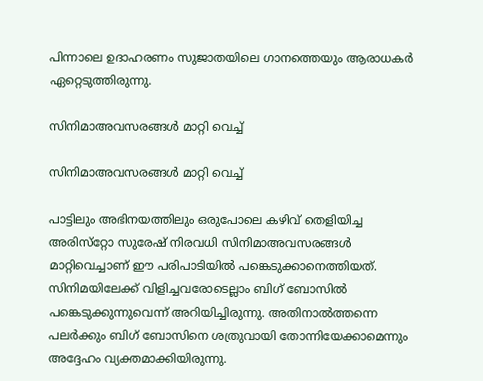പിന്നാലെ ഉദാഹരണം സുജാതയിലെ ഗാനത്തെയും ആരാധകര്‍ ഏറ്റെടുത്തിരുന്നു.

സിനിമാഅവസരങ്ങള്‍ മാറ്റി വെച്ച്

സിനിമാഅവസരങ്ങള്‍ മാറ്റി വെച്ച്

പാട്ടിലും അഭിനയത്തിലും ഒരുപോലെ കഴിവ് തെളിയിച്ച അരിസ്‌റ്റോ സുരേഷ് നിരവധി സിനിമാഅവസരങ്ങള്‍ മാറ്റിവെച്ചാണ് ഈ പരിപാടിയില്‍ പങ്കെടുക്കാനെത്തിയത്. സിനിമയിലേക്ക് വിളിച്ചവരോടെല്ലാം ബിഗ് ബോസില്‍ പങ്കെടുക്കുന്നുവെന്ന് അറിയിച്ചിരുന്നു. അതിനാല്‍ത്തന്നെ പലര്‍ക്കും ബിഗ് ബോസിനെ ശത്രുവായി തോന്നിയേക്കാമെന്നും അദ്ദേഹം വ്യക്തമാക്കിയിരുന്നു.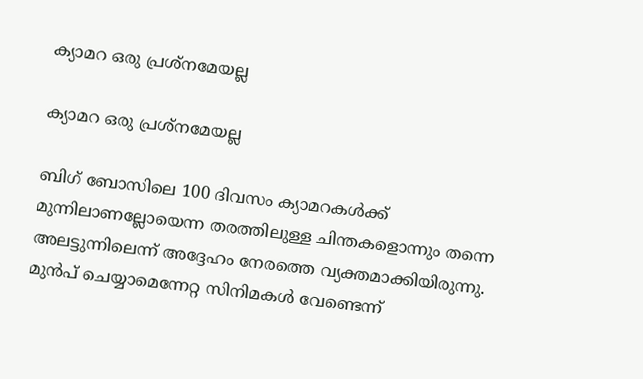ക്യാമറ ഒരു പ്രശ്‌നമേയല്ല

ക്യാമറ ഒരു പ്രശ്‌നമേയല്ല

ബിഗ് ബോസിലെ 100 ദിവസം ക്യാമറകള്‍ക്ക് മുന്നിലാണല്ലോയെന്ന തരത്തിലുള്ള ചിന്തകളൊന്നും തന്നെ അലട്ടുന്നിലെന്ന് അദ്ദേഹം നേരത്തെ വ്യക്തമാക്കിയിരുന്നു. മുന്‍പ് ചെയ്യാമെന്നേറ്റ സിനിമകള്‍ വേണ്ടെന്ന്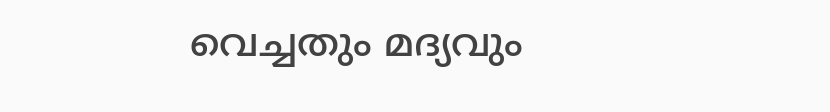വെച്ചതും മദ്യവും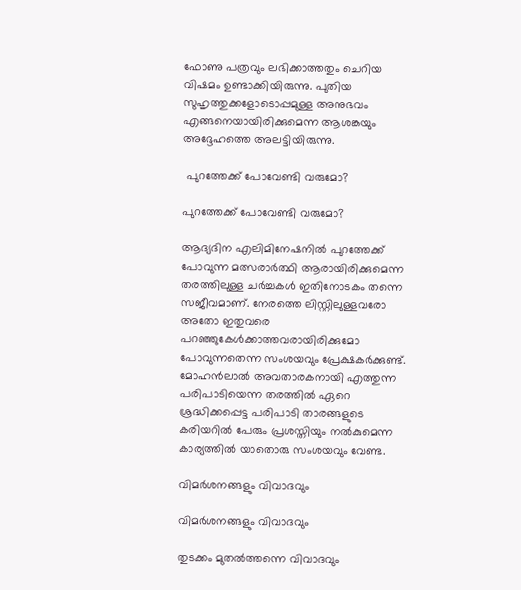ഫോണു പത്രവും ലഭിക്കാത്തതും ചെറിയ വിഷമം ഉണ്ടാക്കിയിരുന്നു. പുതിയ സുഹൃത്തുക്കളോടൊപ്പമുള്ള അനുഭവം എങ്ങനെയായിരിക്കുമെന്ന ആശങ്കയും അദ്ദേഹത്തെ അലട്ടിയിരുന്നു.

 പുറത്തേക്ക് പോവേണ്ടി വരുമോ?

പുറത്തേക്ക് പോവേണ്ടി വരുമോ?

ആദ്യദിന എലിമിനേഷനില്‍ പുറത്തേക്ക് പോവുന്ന മത്സരാര്‍ത്ഥി ആരായിരിക്കുമെന്ന തരത്തിലുള്ള ചര്‍ച്ചകള്‍ ഇതിനോടകം തന്നെ സജീവമാണ്. നേരത്തെ ലിസ്റ്റിലുള്ളവരോ അതോ ഇതുവരെ പറഞ്ഞുകേള്‍ക്കാത്തവരായിരിക്കുമോ പോവുന്നതെന്ന സംശയവും പ്രേക്ഷകര്‍ക്കുണ്ട്. മോഹന്‍ലാല്‍ അവതാരകനായി എത്തുന്ന പരിപാടിയെന്ന തരത്തില്‍ ഏറെ ശ്രദ്ധിക്കപ്പെട്ട പരിപാടി താരങ്ങളുടെ കരിയറില്‍ പേരും പ്രശസ്തിയും നല്‍കുമെന്ന കാര്യത്തില്‍ യാതൊരു സംശയവും വേണ്ട.

വിമര്‍ശനങ്ങളും വിവാദവും

വിമര്‍ശനങ്ങളും വിവാദവും

തുടക്കം മുതല്‍ത്തന്നെ വിവാദവും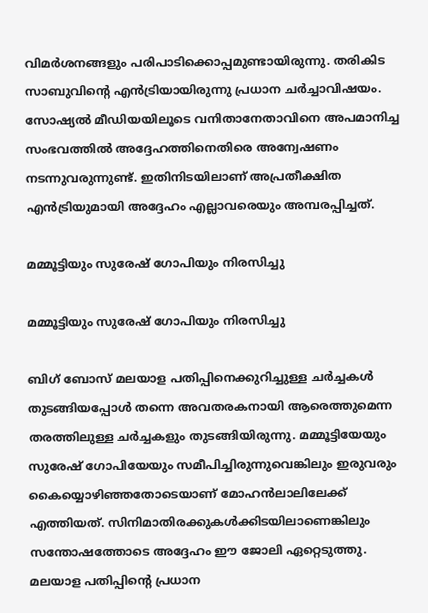വിമര്‍ശനങ്ങളും പരിപാടിക്കൊപ്പമുണ്ടായിരുന്നു. തരികിട സാബുവിന്റെ എന്‍ട്രിയായിരുന്നു പ്രധാന ചര്‍ച്ചാവിഷയം. സോഷ്യല്‍ മീഡിയയിലൂടെ വനിതാനേതാവിനെ അപമാനിച്ച സംഭവത്തില്‍ അദ്ദേഹത്തിനെതിരെ അന്വേഷണം നടന്നുവരുന്നുണ്ട്. ഇതിനിടയിലാണ് അപ്രതീക്ഷിത എന്‍ട്രിയുമായി അദ്ദേഹം എല്ലാവരെയും അമ്പരപ്പിച്ചത്.

മമ്മൂട്ടിയും സുരേഷ് ഗോപിയും നിരസിച്ചു

മമ്മൂട്ടിയും സുരേഷ് ഗോപിയും നിരസിച്ചു

ബിഗ് ബോസ് മലയാള പതിപ്പിനെക്കുറിച്ചുള്ള ചര്‍ച്ചകള്‍ തുടങ്ങിയപ്പോള്‍ തന്നെ അവതരകനായി ആരെത്തുമെന്ന തരത്തിലുള്ള ചര്‍ച്ചകളും തുടങ്ങിയിരുന്നു. മമ്മൂട്ടിയേയും സുരേഷ് ഗോപിയേയും സമീപിച്ചിരുന്നുവെങ്കിലും ഇരുവരും കൈയ്യൊഴിഞ്ഞതോടെയാണ് മോഹന്‍ലാലിലേക്ക് എത്തിയത്. സിനിമാതിരക്കുകള്‍ക്കിടയിലാണെങ്കിലും സന്തോഷത്തോടെ അദ്ദേഹം ഈ ജോലി ഏറ്റെടുത്തു. മലയാള പതിപ്പിന്റെ പ്രധാന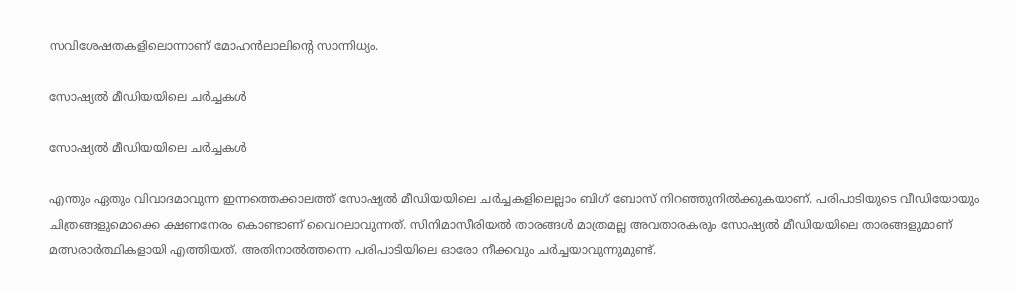സവിശേഷതകളിലൊന്നാണ് മോഹന്‍ലാലിന്റെ സാന്നിധ്യം.

സോഷ്യല്‍ മീഡിയയിലെ ചര്‍ച്ചകള്‍

സോഷ്യല്‍ മീഡിയയിലെ ചര്‍ച്ചകള്‍

എന്തും ഏതും വിവാദമാവുന്ന ഇന്നത്തെക്കാലത്ത് സോഷ്യല്‍ മീഡിയയിലെ ചര്‍ച്ചകളിലെല്ലാം ബിഗ് ബോസ് നിറഞ്ഞുനില്‍ക്കുകയാണ്. പരിപാടിയുടെ വീഡിയോയും ചിത്രങ്ങളുമൊക്കെ ക്ഷണനേരം കൊണ്ടാണ് വൈറലാവുന്നത്. സിനിമാസീരിയല്‍ താരങ്ങള്‍ മാത്രമല്ല അവതാരകരും സോഷ്യല്‍ മീഡിയയിലെ താരങ്ങളുമാണ് മത്സരാര്‍ത്ഥികളായി എത്തിയത്. അതിനാല്‍ത്തന്നെ പരിപാടിയിലെ ഓരോ നീക്കവും ചര്‍ച്ചയാവുന്നുമുണ്ട്.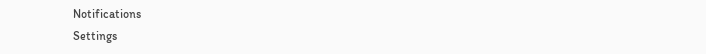Notifications
Settings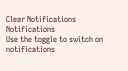Clear Notifications
Notifications
Use the toggle to switch on notifications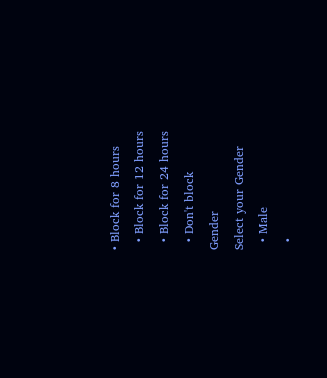• Block for 8 hours
  • Block for 12 hours
  • Block for 24 hours
  • Don't block
Gender
Select your Gender
  • Male
  •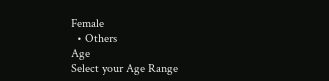Female
  • Others
Age
Select your Age Range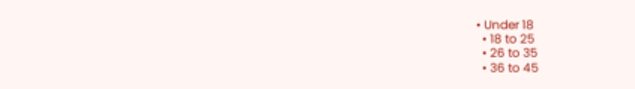• Under 18
  • 18 to 25
  • 26 to 35
  • 36 to 45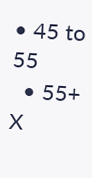• 45 to 55
  • 55+
X